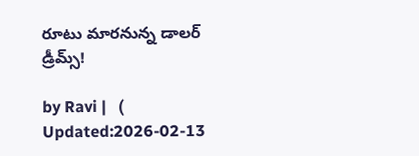రూటు మారనున్న డాలర్ డ్రీమ్స్!

by Ravi |   (  Updated:2026-02-13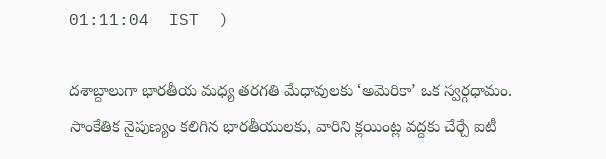01:11:04  IST  )

దశాబ్దాలుగా భారతీయ మధ్య తరగతి మేధావులకు ‘అమెరికా’ ఒక స్వర్గధామం. సాంకేతిక నైపుణ్యం కలిగిన భారతీయులకు, వారిని క్లయింట్ల వద్దకు చేర్చే ఐటీ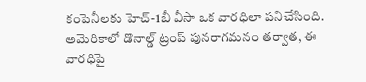కంపెనీలకు హెచ్-1బీ వీసా ఒక వారధిలా పనిచేసింది. అమెరికాలో డొనాల్డ్ ట్రంప్ పునరాగమనం తర్వాత, ఈ వారధిపై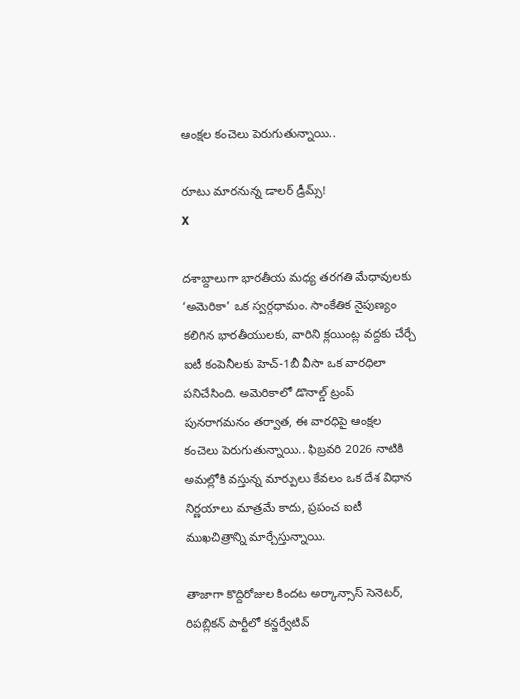ఆంక్షల కంచెలు పెరుగుతున్నాయి..

రూటు మారనున్న డాలర్ డ్రీమ్స్!
X

దశాబ్దాలుగా భారతీయ మధ్య తరగతి మేధావులకు ‘అమెరికా’ ఒక స్వర్గధామం. సాంకేతిక నైపుణ్యం కలిగిన భారతీయులకు, వారిని క్లయింట్ల వద్దకు చేర్చే ఐటీ కంపెనీలకు హెచ్-1బీ వీసా ఒక వారధిలా పనిచేసింది. అమెరికాలో డొనాల్డ్ ట్రంప్ పునరాగమనం తర్వాత, ఈ వారధిపై ఆంక్షల కంచెలు పెరుగుతున్నాయి.. ఫిబ్రవరి 2026 నాటికి అమల్లోకి వస్తున్న మార్పులు కేవలం ఒక దేశ విధాన నిర్ణయాలు మాత్రమే కాదు, ప్రపంచ ఐటీ ముఖచిత్రాన్ని మార్చేస్తున్నాయి.

తాజాగా కొద్దిరోజుల కిందట అర్కాన్సాస్ సెనెటర్, రిపబ్లి‌కన్ పార్టీలో కన్జర్వేటివ్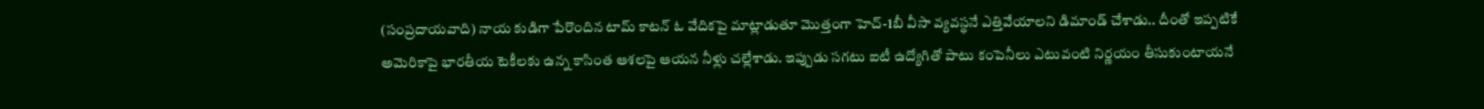(సంప్రదాయవాది) నాయ కుడిగా పేరొందిన టామ్ కాటన్ ఓ వేదికపై మాట్లాడుతూ మొత్తంగా హెచ్-1బీ వీసా వ్యవస్థనే ఎత్తివేయాలని డిమాండ్ చేశాడు.. దీంతో ఇప్పటికే అమెరికాపై భారతీయ టెకీలకు ఉన్న కాసింత ఆశలపై ఆయన నీళ్లు చల్లేశాడు. ఇప్పుడు సగటు ఐటీ ఉద్యోగితో పాటు కంపెనీలు ఎటువంటి నిర్ణయం తీసుకుంటాయనే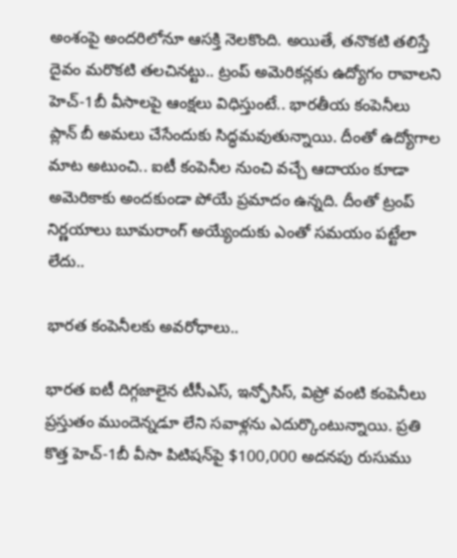అంశంపై అందరిలోనూ ఆసక్తి నెలకొంది. అయితే, తనొకటి తలిస్తే దైవం మరొకటి తలచినట్టు.. ట్రంప్ అమెరికన్లకు ఉద్యోగం రావాలని హెచ్-1బీ వీసాలపై ఆంక్షలు విధిస్తుంటే.. భారతీయ కంపెనీలు ప్లాన్ బీ అమలు చేసేందుకు సిద్ధమవు‌తున్నాయి. దీంతో ఉద్యోగాల మాట అటుంచి.. ఐటీ కంపెనీల నుంచి వచ్చే ఆదాయం కూడా అమెరికాకు అందకుండా పోయే ప్రమాదం ఉన్నది. దీంతో ట్రంప్ నిర్ణయాలు బూమరాంగ్ అయ్యేందుకు ఎంతో సమయం పట్టేలా లేదు..

భారత కంపెనీలకు అవరోధాలు..

భారత ఐటీ దిగ్గజాలైన టీసీఎస్, ఇన్ఫోసిస్, విప్రో వంటి కంపెనీలు ప్రస్తుతం ముందెన్నడూ లేని సవాళ్లను ఎదుర్కొంటున్నాయి. ప్రతి కొత్త హెచ్-1బీ వీసా పిటిషన్‌పై $100,000 అదనపు రుసుము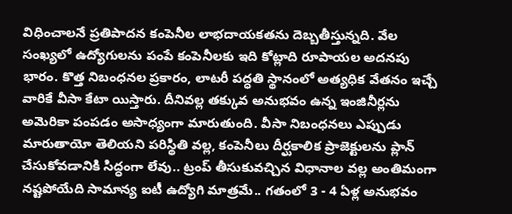విధించాలనే ప్రతిపాదన కంపెనీల లాభదాయకతను దెబ్బతీస్తున్నది. వేల సంఖ్యలో ఉద్యోగులను పంపే కంపెనీలకు ఇది కోట్లాది రూపాయల అదనపు భారం. కొత్త నిబంధనల ప్రకారం, లాటరీ పద్ధతి స్థానంలో అత్యధిక వేతనం ఇచ్చే వారికే వీసా కేటా యిస్తారు. దీనివల్ల తక్కువ అనుభవం ఉన్న ఇంజినీర్లను అమెరికా పంపడం అసాధ్యంగా మారుతుంది. వీసా నిబంధ‌నలు ఎప్పుడు మారుతాయో తెలియని పరిస్థితి వల్ల, కంపెనీలు దీర్ఘకాలిక ప్రాజెక్టులను ప్లాన్ చేసుకోవడానికి సిద్ధంగా లేవు.. ట్రంప్ తీసుకువచ్చిన విధానాల వల్ల అంతిమంగా నష్టపోయేది సామాన్య ఐటీ ఉద్యోగి మాత్రమే.. గతంలో 3 - 4 ఏళ్ల అనుభవం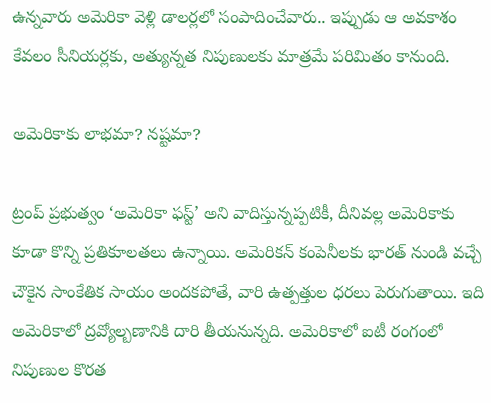ఉన్నవారు అమెరికా వెళ్లి డాలర్లలో సంపాదించేవారు.. ఇప్పుడు ఆ అవకాశం కేవలం సీనియర్లకు, అత్యున్నత నిపుణులకు మాత్రమే పరిమితం కానుంది.

అమెరికాకు లాభమా? నష్టమా?

ట్రంప్ ప్రభుత్వం ‘అమెరికా ఫస్ట్’ అని వాదిస్తున్నప్పటికీ, దీనివల్ల అమెరికాకు కూడా కొన్ని ప్రతికూలతలు ఉన్నాయి. అమెరికన్ కంపెనీలకు భారత్ నుండి వచ్చే చౌకైన సాంకేతిక సాయం అందకపోతే, వారి ఉత్పత్తుల ధరలు పెరుగుతాయి. ఇది అమెరికాలో ద్రవ్యోల్బణానికి దారి తీయనున్నది. అమెరికాలో ఐటీ రంగంలో నిపుణుల కొరత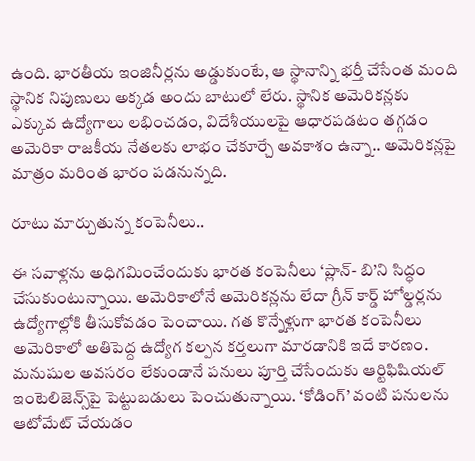ఉంది. భారతీయ ఇంజినీర్లను అడ్డుకుంటే, ఆ స్థానాన్ని భర్తీ చేసేంత మంది స్థానిక నిపుణులు అక్కడ అందు బాటులో లేరు. స్థానిక అమెరికన్లకు ఎక్కువ ఉద్యోగాలు లభించడం, విదేశీయులపై ఆధారపడటం తగ్గడం అమెరికా రాజకీయ నేతలకు లాభం చేకూర్చే అవకాశం ఉన్నా.. అమెరికన్లపై మాత్రం మరింత భారం పడనున్నది.

రూటు మార్చుతున్న కంపెనీలు..

ఈ సవాళ్లను అధిగమించేందుకు భారత కంపెనీలు ‘ప్లాన్- బి’ని సిద్ధం చేసుకుంటున్నాయి. అమెరికాలోనే అమెరికన్లను లేదా గ్రీన్ కార్డ్ హోల్డర్లను ఉద్యోగాల్లోకి తీసుకోవడం పెంచాయి. గత కొన్నేళ్లుగా భారత కంపెనీలు అమెరికాలో అతిపెద్ద ఉద్యోగ కల్పన కర్తలుగా మారడానికి ఇదే కారణం. మనుషుల అవసరం లేకుండానే పనులు పూర్తి చేసేందుకు ఆర్టిఫిషియల్ ఇంటెలిజెన్స్‌పై పెట్టుబడులు పెంచుతున్నాయి. ‘కోడింగ్’ వంటి పనులను ఆటోమేట్ చేయడం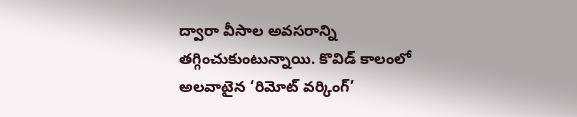ద్వారా వీసాల అవసరాన్ని తగ్గించుకుంటున్నాయి. కొవిడ్ కాలంలో అలవాటైన ‘రిమోట్ వర్కింగ్’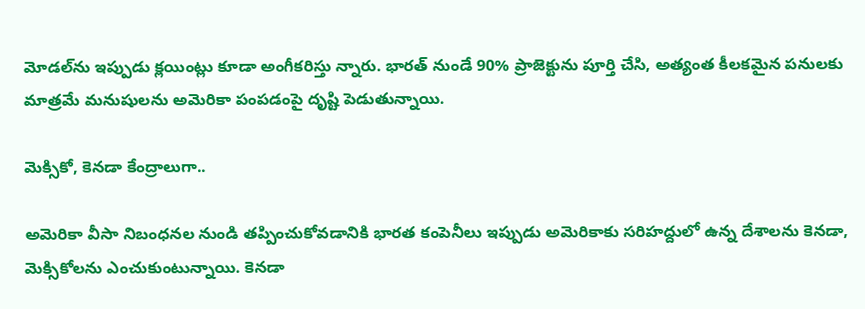మోడల్‌ను ఇప్పుడు క్లయింట్లు కూడా అంగీకరిస్తు న్నారు. భారత్ నుండే 90% ప్రాజెక్టును పూర్తి చేసి, అత్యంత కీలకమైన పనులకు మాత్రమే మనుషులను అమెరికా పంపడంపై దృష్టి పెడుతున్నాయి.

మెక్సికో, కెనడా కేంద్రాలుగా..

అమెరికా వీసా నిబంధనల నుండి తప్పించుకోవడానికి భారత కంపెనీలు ఇప్పుడు అమెరికాకు సరిహద్దులో ఉన్న దేశాలను కెనడా, మెక్సికోలను ఎంచుకుంటున్నాయి. కెనడా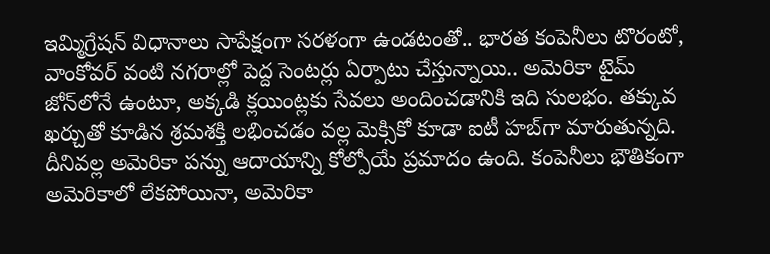ఇమ్మిగ్రేషన్ విధానాలు సాపేక్షంగా సరళంగా ఉండటంతో.. భారత కంపెనీలు టొరంటో, వాంకోవర్ వంటి నగరాల్లో పెద్ద సెంటర్లు ఏర్పాటు చేస్తున్నాయి.. అమెరికా టైమ్ జోన్‌లోనే ఉంటూ, అక్కడి క్లయింట్లకు సేవలు అందించడానికి ఇది సులభం. తక్కువ ఖర్చుతో కూడిన శ్రమశక్తి లభించడం వల్ల మెక్సికో కూడా ఐటీ హబ్‌గా మారుతున్నది. దీనివల్ల అమెరికా పన్ను ఆదాయాన్ని కోల్పోయే ప్రమాదం ఉంది. కంపెనీలు భౌతికంగా అమెరికాలో లేకపోయినా, అమెరికా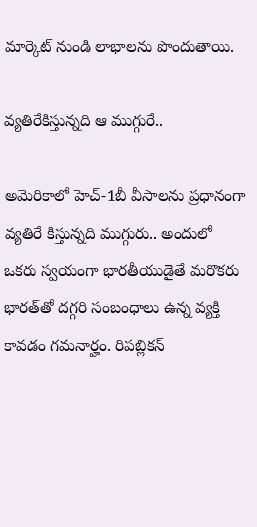మార్కెట్ నుండి లాభాలను పొందుతాయి.

వ్యతిరేకిస్తున్నది ఆ ముగ్గురే..

అమెరికాలో హెచ్-1బీ వీసాలను ప్రధానంగా వ్యతిరే కిస్తున్నది ముగ్గురు.. అందులో ఒకరు స్వయంగా భారతీయు‌డైతే మరొకరు భారత్‌తో దగ్గరి సంబంధాలు ఉన్న వ్యక్తి కావడం గమనార్హం. రిపబ్లికన్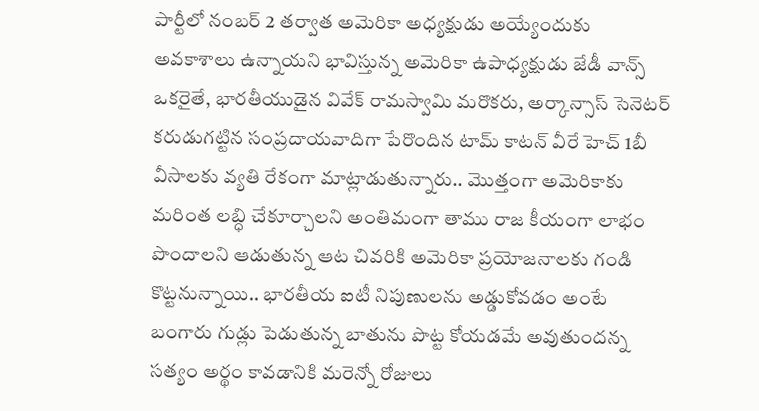పార్టీలో నంబర్ 2 తర్వాత అమెరికా అధ్యక్షుడు అయ్యేందుకు అవకాశాలు ఉన్నాయని భావిస్తున్న అమెరికా ఉపాధ్యక్షుడు జేడీ వాన్స్ ఒకరైతే, భారతీయుడైన వివేక్ రామస్వామి మరొకరు, అర్కాన్సాస్ సెనెటర్ కరుడుగట్టిన సంప్రదాయవాదిగా పేరొందిన టామ్ కాటన్ వీరే హెచ్ 1బీ వీసాలకు వ్యతి రేకంగా మాట్లాడుతున్నారు.. మొత్తంగా అమెరికాకు మరింత లబ్ధి చేకూర్చాలని అంతిమంగా తాము రాజ కీయంగా లాభం పొందాలని ఆడుతున్న ఆట చివరికి అమెరికా ప్రయోజనాలకు గండి కొట్టనున్నాయి.. భారతీయ ఐటీ నిపుణులను అడ్డుకోవడం అంటే బంగారు గుడ్లు పెడుతున్న బాతును పొట్ట కోయడమే అవుతుందన్న సత్యం అర్థం కావడానికి మరెన్నో రోజులు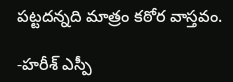పట్టదన్నది మాత్రం కఠోర వాస్తవం.

-హరీశ్ ఎస్పీ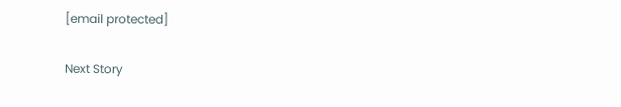[email protected]

Next Story